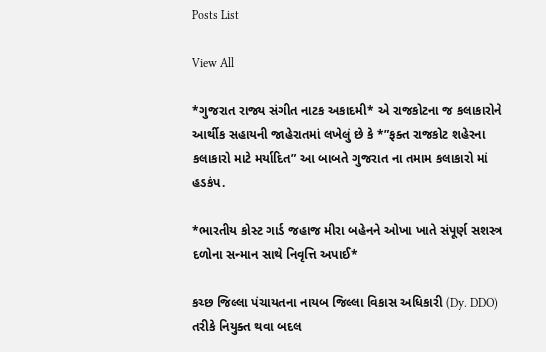Posts List

View All

*ગુજરાત રાજ્ય સંગીત નાટક અકાદમી* એ રાજકોટના જ કલાકારોને આર્થીક સહાયની જાહેરાતમાં લખેલું છે કે *”ફક્ત રાજકોટ શહેરના કલાકારો માટે મર્યાદિત” આ બાબતે ગુજરાત ના તમામ કલાકારો માં હડકંપ.

*ભારતીય કોસ્ટ ગાર્ડ જહાજ મીરા બહેનને ઓખા ખાતે સંપૂર્ણ સશસ્ત્ર દળોના સન્માન સાથે નિવૃત્તિ અપાઈ*

કચ્છ જિલ્લા પંચાયતના નાયબ જિલ્લા વિકાસ અધિકારી (Dy. DDO) તરીકે નિયુક્ત થવા બદલ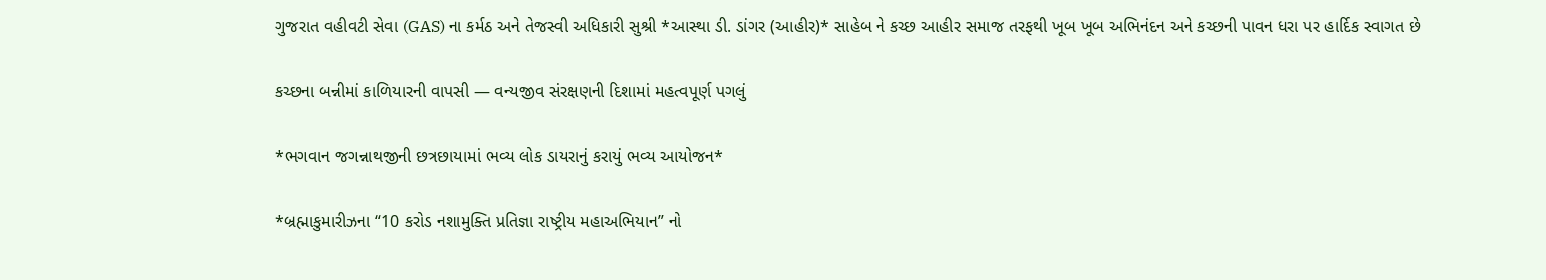ગુજરાત વહીવટી સેવા (GAS) ના કર્મઠ અને તેજસ્વી અધિકારી સુશ્રી *આસ્થા ડી. ડાંગર (આહીર)* સાહેબ ને કચ્છ આહીર સમાજ તરફથી ખૂબ ખૂબ અભિનંદન અને કચ્છની પાવન ધરા પર હાર્દિક સ્વાગત છે

કચ્છના બન્નીમાં કાળિયારની વાપસી — વન્યજીવ સંરક્ષણની દિશામાં મહત્વપૂર્ણ પગલું

*ભગવાન જગન્નાથજીની છત્રછાયામાં ભવ્ય લોક ડાયરાનું કરાયું ભવ્ય આયોજન*

*બ્રહ્માકુમારીઝના “10 કરોડ નશામુક્તિ પ્રતિજ્ઞા રાષ્ટ્રીય મહાઅભિયાન” નો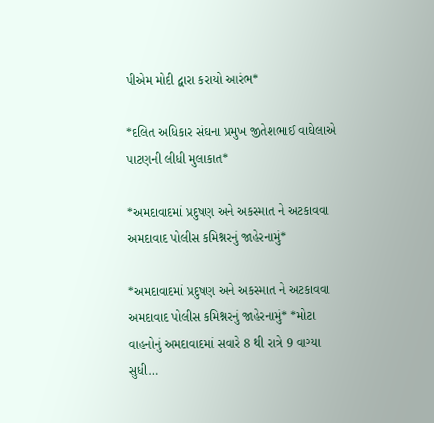પીએમ મોદી દ્વારા કરાયો આરંભ*

*દલિત અધિકાર સંઘના પ્રમુખ જીતેશભાઈ વાઘેલાએ પાટણની લીધી મુલાકાત*

*અમદાવાદમાં પ્રદુષણ અને અકસ્માત ને અટકાવવા અમદાવાદ પોલીસ કમિશ્નરનું જાહેરનામું*

*અમદાવાદમાં પ્રદુષણ અને અકસ્માત ને અટકાવવા અમદાવાદ પોલીસ કમિશ્નરનું જાહેરનામું* *મોટા વાહનોનું અમદાવાદમાં સવારે 8 થી રાત્રે 9 વાગ્યા સુધી…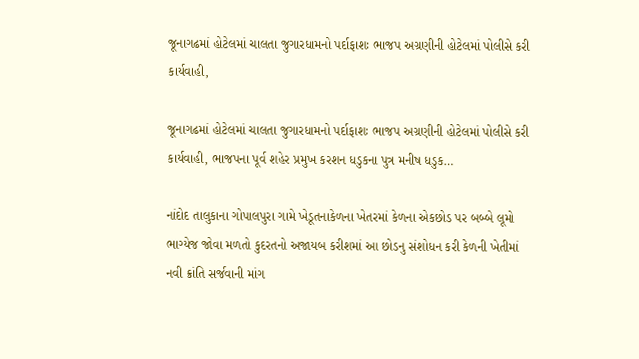જૂનાગઢમાં હોટેલમાં ચાલતા જુગારધામનો પર્દાફાશઃ ભાજપ અગ્રણીની હોટેલમાં પોલીસે કરી કાર્યવાહી,

જૂનાગઢમાં હોટેલમાં ચાલતા જુગારધામનો પર્દાફાશઃ ભાજપ અગ્રણીની હોટેલમાં પોલીસે કરી કાર્યવાહી, ભાજપના પૂર્વ શહેર પ્રમુખ કરશન ધડુકના પુત્ર મનીષ ધડુક…

નાંદોદ તાલુકાના ગોપાલપુરા ગામે ખેડૂતનાકેળના ખેતરમાં કેળના એકછોડ પર બબ્બે લૂમો ભાગ્યેજ જોવા મળતો કુદરતનો અજાયબ કરીશમાં આ છોડનુ સંશોધન કરી કેળની ખેતીમાં નવી ક્રાંતિ સર્જવાની માંગ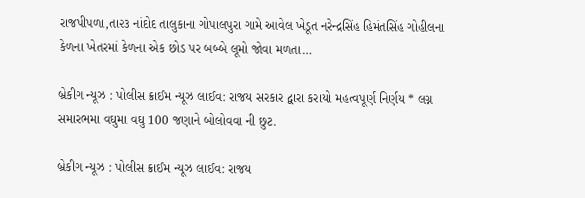રાજપીપળા,તા૨૩ નાંદોદ તાલુકાના ગોપાલપુરા ગામે આવેલ ખેડૂત નરેન્દ્રસિંહ હિમંતસિંહ ગોહીલના કેળના ખેતરમાં કેળના એક છોડ પર બબ્બે લૂમો જોવા મળતા…

બ્રેકીગ ન્યૂઝ : પોલીસ ક્રાઈમ ન્યૂઝ લાઈવ: રાજય સરકાર દ્વારા કરાયો મહત્વપૂર્ણ નિર્ણય * લગ્ન સમારભમા વઘુમા વઘુ 100 જણાને બોલોવવા ની છુટ.

બ્રેકીગ ન્યૂઝ : પોલીસ ક્રાઈમ ન્યૂઝ લાઈવ: રાજય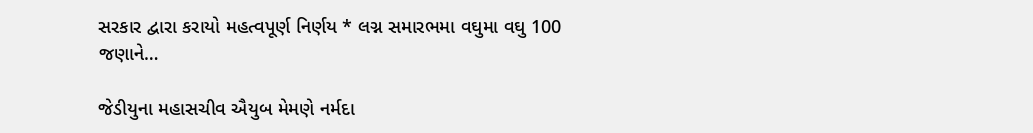સરકાર દ્વારા કરાયો મહત્વપૂર્ણ નિર્ણય * લગ્ન સમારભમા વઘુમા વઘુ 100 જણાને…

જેડીયુના મહાસચીવ ઐયુબ મેમણે નર્મદા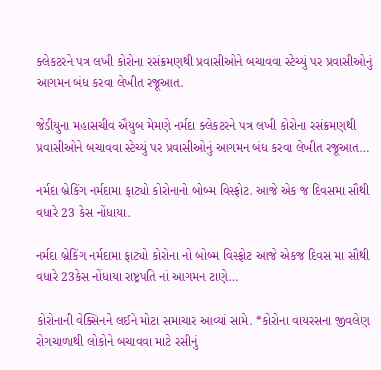ક્લેકટરને પત્ર લખી કોરોના રસંક્રમણથી પ્રવાસીઓને બચાવવા સ્ટેચ્યું પર પ્રવાસીઓનું આગમન બંધ કરવા લેખીત રજૂઆત.

જેડીયુના મહાસચીવ ઐયુબ મેમણે નર્મદા ક્લેકટરને પત્ર લખી કોરોના રસંક્રમણથી પ્રવાસીઓને બચાવવા સ્ટેચ્યું પર પ્રવાસીઓનું આગમન બંધ કરવા લેખીત રજૂઆત…

નર્મદા બ્રેકિંગ નર્મદામા ફાટ્યો કોરોનાનો બોબ્મ વિસ્ફોટ. આજે એક જ દિવસમા સૌથી વધારે 23 કેસ નોંધાયા.

નર્મદા બ્રેકિંગ નર્મદામા ફાટ્યો કોરોના નો બોબ્મ વિસ્ફોટ આજે એકજ દિવસ મા સૌથી વધારે 23કેસ નોંધાયા રાષ્ટ્રપતિ નાં આગમન ટાણે…

કોરોનાની વેક્સિનને લઈને મોટા સમાચાર આવ્યાં સામે. *કોરોના વાયરસના જીવલેણ રોગચાળાથી લોકોને બચાવવા માટે રસીનું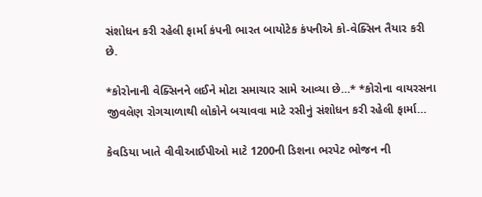સંશોધન કરી રહેલી ફાર્મા કંપની ભારત બાયોટેક કંપનીએ કો-વેક્સિન તૈયાર કરી છે.

*કોરોનાની વેક્સિનને લઈને મોટા સમાચાર સામે આવ્યા છે…* *કોરોના વાયરસના જીવલેણ રોગચાળાથી લોકોને બચાવવા માટે રસીનું સંશોધન કરી રહેલી ફાર્મા…

કેવડિયા ખાતે વીવીઆઈપીઓ માટે 1200ની ડિશના ભરપેટ ભોજન ની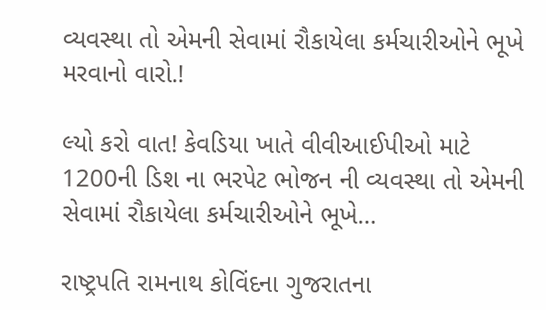વ્યવસ્થા તો એમની સેવામાં રૌકાયેલા કર્મચારીઓને ભૂખે મરવાનો વારો.!

લ્યો કરો વાત! કેવડિયા ખાતે વીવીઆઈપીઓ માટે 1200ની ડિશ ના ભરપેટ ભોજન ની વ્યવસ્થા તો એમની સેવામાં રૌકાયેલા કર્મચારીઓને ભૂખે…

રાષ્ટ્રપતિ રામનાથ કોવિંદના ગુજરાતના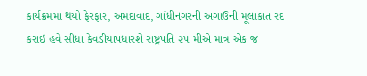કાર્યક્રમમા થયો ફેરફાર, અમદાવાદ, ગાંધીનગરની અગાઉની મૂલાકાત રદ કરાઇ હવે સીધા કેવડીયાપધારશે રાષ્ટ્રપતિ ૨૫ મીએ માત્ર એક જ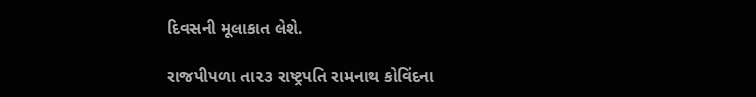દિવસની મૂલાકાત લેશે.

રાજપીપળા તા૨૩ રાષ્ટ્રપતિ રામનાથ કોવિંદના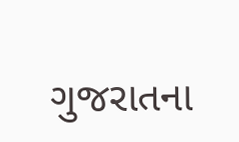ગુજરાતના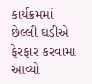કાર્યક્રમમાં છેલ્લી ઘડીએ ફેરફાર કરવામા આવ્યો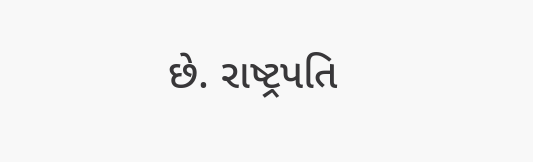છે. રાષ્ટ્રપતિ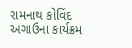રામનાથ કોવિંદ અગાઉના કાર્યક્રમ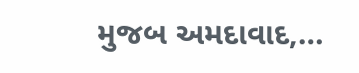મુજબ અમદાવાદ,…